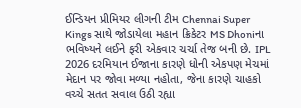ઈન્ડિયન પ્રીમિયર લીગની ટીમ Chennai Super Kings સાથે જોડાયેલા મહાન ક્રિકેટર MS Dhoniના ભવિષ્યને લઈને ફરી એકવાર ચર્ચા તેજ બની છે. IPL 2026 દરમિયાન ઈજાના કારણે ધોની એકપણ મેચમાં મેદાન પર જોવા મળ્યા નહોતા, જેના કારણે ચાહકો વચ્ચે સતત સવાલ ઉઠી રહ્યા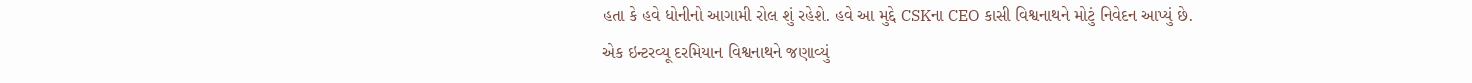હતા કે હવે ધોનીનો આગામી રોલ શું રહેશે. હવે આ મુદ્દે CSKના CEO કાસી વિશ્વનાથને મોટું નિવેદન આપ્યું છે.
એક ઇન્ટરવ્યૂ દરમિયાન વિશ્વનાથને જણાવ્યું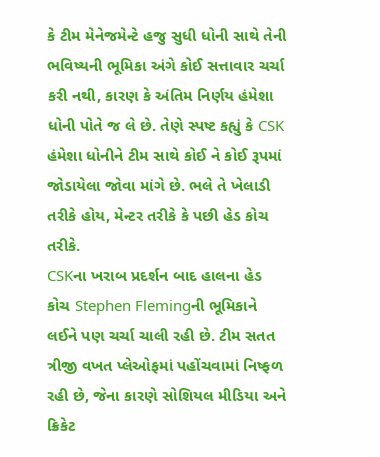કે ટીમ મેનેજમેન્ટે હજુ સુધી ધોની સાથે તેની ભવિષ્યની ભૂમિકા અંગે કોઈ સત્તાવાર ચર્ચા કરી નથી, કારણ કે અંતિમ નિર્ણય હંમેશા ધોની પોતે જ લે છે. તેણે સ્પષ્ટ કહ્યું કે CSK હંમેશા ધોનીને ટીમ સાથે કોઈ ને કોઈ રૂપમાં જોડાયેલા જોવા માંગે છે. ભલે તે ખેલાડી તરીકે હોય, મેન્ટર તરીકે કે પછી હેડ કોચ તરીકે.
CSKના ખરાબ પ્રદર્શન બાદ હાલના હેડ કોચ Stephen Flemingની ભૂમિકાને લઈને પણ ચર્ચા ચાલી રહી છે. ટીમ સતત ત્રીજી વખત પ્લેઓફમાં પહોંચવામાં નિષ્ફળ રહી છે, જેના કારણે સોશિયલ મીડિયા અને ક્રિકેટ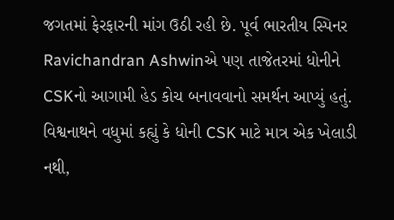જગતમાં ફેરફારની માંગ ઉઠી રહી છે. પૂર્વ ભારતીય સ્પિનર Ravichandran Ashwinએ પણ તાજેતરમાં ધોનીને CSKનો આગામી હેડ કોચ બનાવવાનો સમર્થન આપ્યું હતું.
વિશ્વનાથને વધુમાં કહ્યું કે ધોની CSK માટે માત્ર એક ખેલાડી નથી,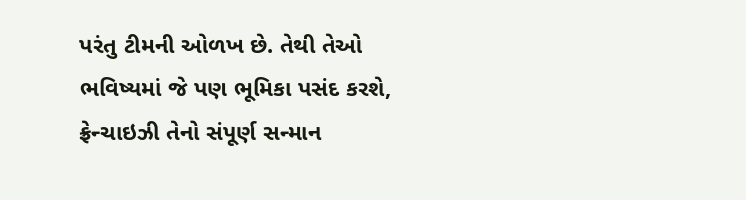પરંતુ ટીમની ઓળખ છે. તેથી તેઓ ભવિષ્યમાં જે પણ ભૂમિકા પસંદ કરશે, ફ્રેન્ચાઇઝી તેનો સંપૂર્ણ સન્માન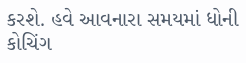કરશે. હવે આવનારા સમયમાં ધોની કોચિંગ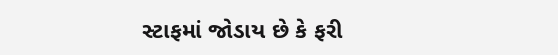સ્ટાફમાં જોડાય છે કે ફરી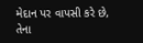મેદાન પર વાપસી કરે છે, તેના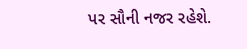પર સૌની નજર રહેશે.